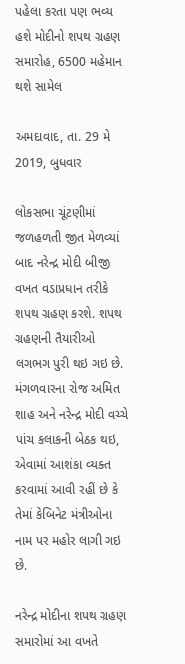પહેલા કરતા પણ ભવ્ય હશે મોદીનો શપથ ગ્રહણ સમારોહ, 6500 મહેમાન થશે સામેલ

અમદાવાદ, તા. 29 મે 2019, બુધવાર

લોકસભા ચૂંટણીમાં જળહળતી જીત મેળવ્યાં બાદ નરેન્દ્ર મોદી બીજી વખત વડાપ્રધાન તરીકે શપથ ગ્રહણ કરશે. શપથ ગ્રહણની તૈયારીઓ લગભગ પુરી થઇ ગઇ છે. મંગળવારના રોજ અમિત શાહ અને નરેન્દ્ર મોદી વચ્ચે પાંચ કલાકની બેઠક થઇ, એવામાં આશંકા વ્યક્ત કરવામાં આવી રહીં છે કે તેમાં કેબિનેટ મંત્રીઓના નામ પર મહોર લાગી ગઇ છે.

નરેન્દ્ર મોદીના શપથ ગ્રહણ સમારોમાં આ વખતે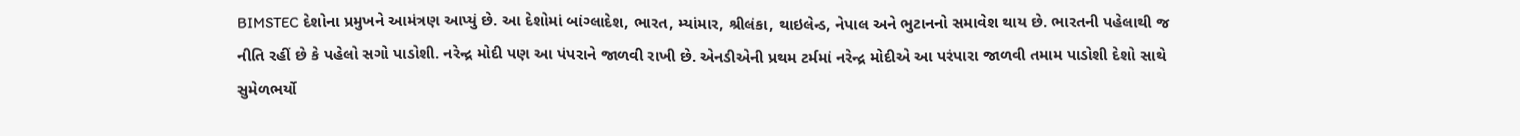BIMSTEC દેશોના પ્રમુખને આમંત્રણ આપ્યું છે. આ દેશોમાં બાંગ્લાદેશ, ભારત, મ્યાંમાર, શ્રીલંકા, થાઇલેન્ડ, નેપાલ અને ભુટાનનો સમાવેશ થાય છે. ભારતની પહેલાથી જ નીતિ રહીં છે કે પહેલો સગો પાડોશી. નરેન્દ્ર મોદી પણ આ પંપરાને જાળવી રાખી છે. એનડીએની પ્રથમ ટર્મમાં નરેન્દ્ર મોદીએ આ પરંપારા જાળવી તમામ પાડોશી દેશો સાથે સુમેળભર્યો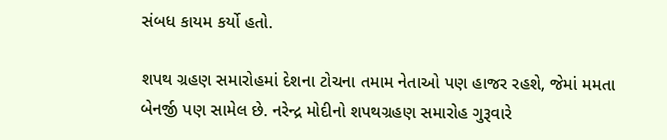સંબધ કાયમ કર્યો હતો.

શપથ ગ્રહણ સમારોહમાં દેશના ટોચના તમામ નેતાઓ પણ હાજર રહશે, જેમાં મમતા બેનર્જી પણ સામેલ છે. નરેન્દ્ર મોદીનો શપથગ્રહણ સમારોહ ગુરૂવારે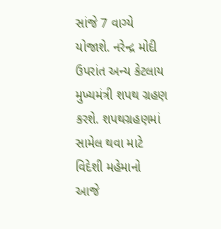સાંજે 7 વાગ્યે યોજાશે. નરેન્દ્ર મોદી ઉપરાંત અન્ય કેટલાય મુખ્યમંત્રી શપથ ગ્રહણ કરશે. શપથગ્રહણમાં સામેલ થવા માટે વિદેશી મહેમાનો આજે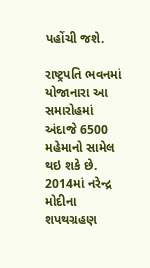પહોંચી જશે.

રાષ્ટ્રપતિ ભવનમાં યોજાનારા આ સમારોહમાં અંદાજે 6500 મહેમાનો સામેલ થઇ શકે છે. 2014માં નરેન્દ્ર મોદીના શપથગ્રહણ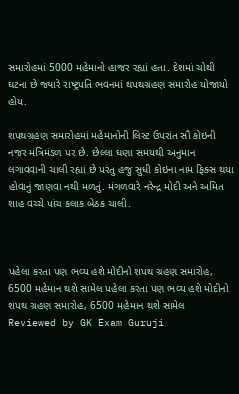સમારોહમાં 5000 મહેમાનો હાજર રહ્યાં હતા. દેશમાં ચોથી ઘટના છે જ્યારે રાષ્ટ્રપતિ ભવનમાં થપથગ્રહણ સમારોહ યોજાયો હોય.

શપથગ્રહણ સમારોહમાં મહેમાનોની લિસ્ટ ઉપરાંત સૌ કોઇની નજર મંત્રિમંડળ પર છે. છેલ્લા ઘણા સમયથી અનુમાન લગાવવાની ચાલી રહ્યાં છે પરંતુ હજુ સુધી કોઇના નામ ફિક્સ થયા હોવાનું જાણવા નથી મળતું. મંગળવારે નરેન્દ્ર મોદી અને અમિત શાહ વચ્ચે પાંચ કલાક બેઠક ચાલી.



પહેલા કરતા પણ ભવ્ય હશે મોદીનો શપથ ગ્રહણ સમારોહ, 6500 મહેમાન થશે સામેલ પહેલા કરતા પણ ભવ્ય હશે મોદીનો શપથ ગ્રહણ સમારોહ, 6500 મહેમાન થશે સામેલ Reviewed by GK Exam Guruji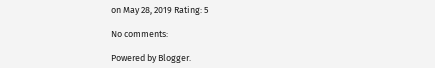on May 28, 2019 Rating: 5

No comments:

Powered by Blogger.